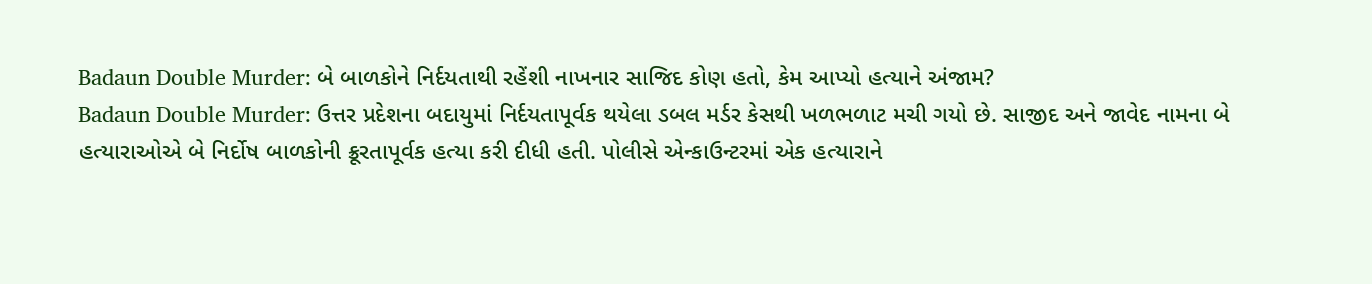Badaun Double Murder: બે બાળકોને નિર્દયતાથી રહેંશી નાખનાર સાજિદ કોણ હતો, કેમ આપ્યો હત્યાને અંજામ?
Badaun Double Murder: ઉત્તર પ્રદેશના બદાયુમાં નિર્દયતાપૂર્વક થયેલા ડબલ મર્ડર કેસથી ખળભળાટ મચી ગયો છે. સાજીદ અને જાવેદ નામના બે હત્યારાઓએ બે નિર્દોષ બાળકોની ક્રૂરતાપૂર્વક હત્યા કરી દીધી હતી. પોલીસે એન્કાઉન્ટરમાં એક હત્યારાને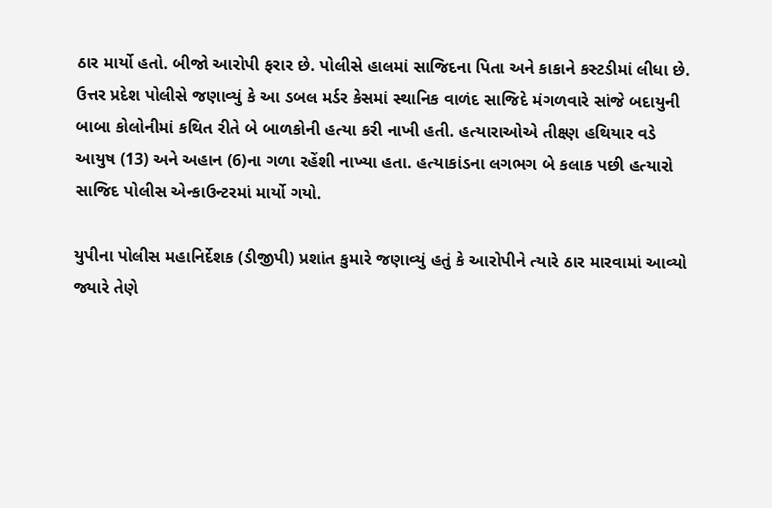ઠાર માર્યો હતો. બીજો આરોપી ફરાર છે. પોલીસે હાલમાં સાજિદના પિતા અને કાકાને કસ્ટડીમાં લીધા છે.
ઉત્તર પ્રદેશ પોલીસે જણાવ્યું કે આ ડબલ મર્ડર કેસમાં સ્થાનિક વાળંદ સાજિદે મંગળવારે સાંજે બદાયુની બાબા કોલોનીમાં કથિત રીતે બે બાળકોની હત્યા કરી નાખી હતી. હત્યારાઓએ તીક્ષ્ણ હથિયાર વડે આયુષ (13) અને અહાન (6)ના ગળા રહેંશી નાખ્યા હતા. હત્યાકાંડના લગભગ બે કલાક પછી હત્યારો સાજિદ પોલીસ એન્કાઉન્ટરમાં માર્યો ગયો.

યુપીના પોલીસ મહાનિર્દેશક (ડીજીપી) પ્રશાંત કુમારે જણાવ્યું હતું કે આરોપીને ત્યારે ઠાર મારવામાં આવ્યો જ્યારે તેણે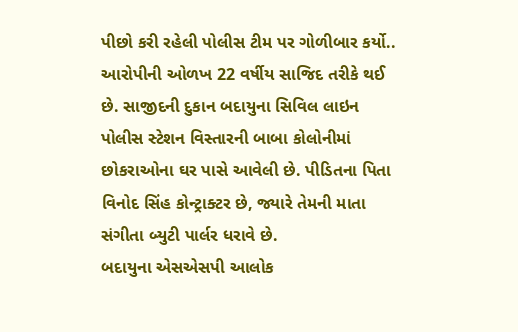પીછો કરી રહેલી પોલીસ ટીમ પર ગોળીબાર કર્યો.. આરોપીની ઓળખ 22 વર્ષીય સાજિદ તરીકે થઈ છે. સાજીદની દુકાન બદાયુના સિવિલ લાઇન પોલીસ સ્ટેશન વિસ્તારની બાબા કોલોનીમાં છોકરાઓના ઘર પાસે આવેલી છે. પીડિતના પિતા વિનોદ સિંહ કોન્ટ્રાક્ટર છે, જ્યારે તેમની માતા સંગીતા બ્યુટી પાર્લર ધરાવે છે.
બદાયુના એસએસપી આલોક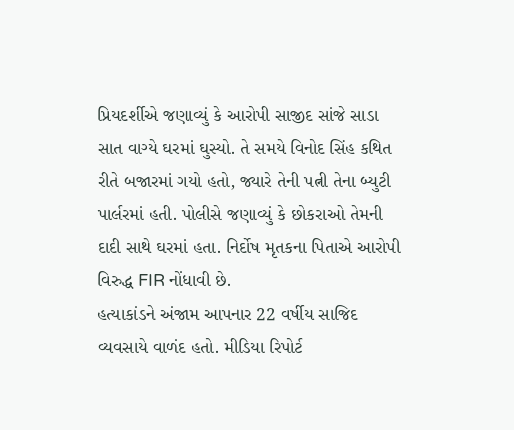પ્રિયદર્શીએ જણાવ્યું કે આરોપી સાજીદ સાંજે સાડા સાત વાગ્યે ઘરમાં ઘુસ્યો. તે સમયે વિનોદ સિંહ કથિત રીતે બજારમાં ગયો હતો, જ્યારે તેની પત્ની તેના બ્યુટી પાર્લરમાં હતી. પોલીસે જણાવ્યું કે છોકરાઓ તેમની દાદી સાથે ઘરમાં હતા. નિર્દોષ મૃતકના પિતાએ આરોપી વિરુદ્ધ FIR નોંધાવી છે.
હત્યાકાંડને અંજામ આપનાર 22 વર્ષીય સાજિદ વ્યવસાયે વાળંદ હતો. મીડિયા રિપોર્ટ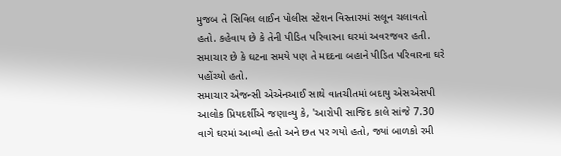મુજબ તે સિવિલ લાઈન પોલીસ સ્ટેશન વિસ્તારમાં સલૂન ચલાવતો હતો. કહેવાય છે કે તેની પીડિત પરિવારના ઘરમાં અવરજવર હતી. સમાચાર છે કે ઘટના સમયે પણ તે મદદના બહાને પીડિત પરિવારના ઘરે પહોંચ્યો હતો.
સમાચાર એજન્સી એએનઆઈ સાથે વાતચીતમાં બદાયુ એસએસપી આલોક પ્રિયદર્શીએ જણાવ્યુ કે, 'આરોપી સાજિદ કાલે સાંજે 7.30 વાગે ઘરમાં આવ્યો હતો અને છત પર ગયો હતો, જ્યાં બાળકો રમી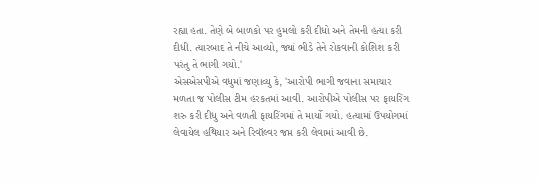રહ્યા હતા. તેણે બે બાળકો પર હુમલો કરી દીધો અને તેમની હત્યા કરી દીધી. ત્યારબાદ તે નીચે આવ્યો, જ્યાં ભીડે તેને રોકવાની કોશિશ કરી પરંતુ તે ભાગી ગયો.'
એસએસપીએ વધુમાં જણાવ્યુ કે, 'આરોપી ભાગી જવાના સમાચાર મળતા જ પોલીસ ટીમ હરકતમાં આવી. આરોપીએ પોલીસ પર ફાયરિંગ શરુ કરી દીધુ અને વળતી ફાયરિંગમાં તે માર્યો ગયો. હત્યામાં ઉપયોગમાં લેવાયેલ હથિયાર અને રિવૉલ્વર જપ્ત કરી લેવામાં આવી છે.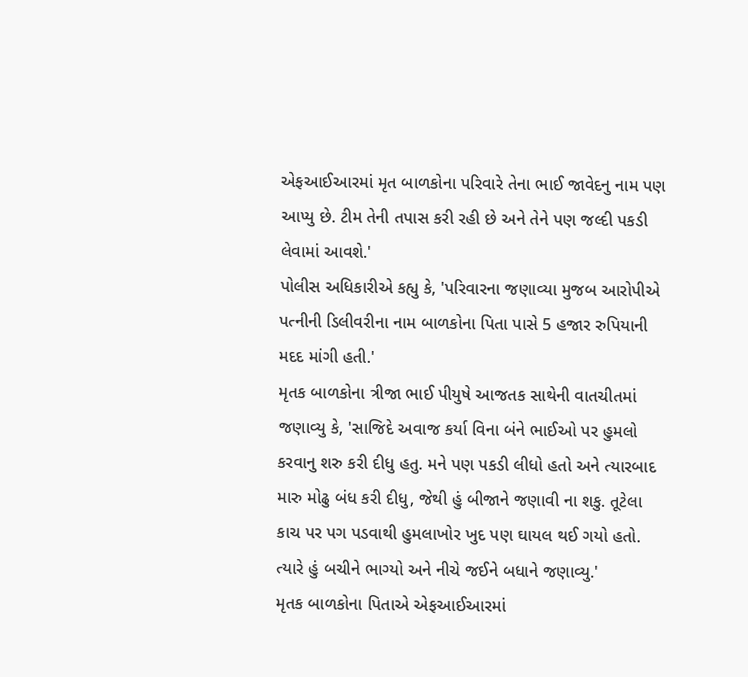એફઆઈઆરમાં મૃત બાળકોના પરિવારે તેના ભાઈ જાવેદનુ નામ પણ આપ્યુ છે. ટીમ તેની તપાસ કરી રહી છે અને તેને પણ જલ્દી પકડી લેવામાં આવશે.'
પોલીસ અધિકારીએ કહ્યુ કે, 'પરિવારના જણાવ્યા મુજબ આરોપીએ પત્નીની ડિલીવરીના નામ બાળકોના પિતા પાસે 5 હજાર રુપિયાની મદદ માંગી હતી.'
મૃતક બાળકોના ત્રીજા ભાઈ પીયુષે આજતક સાથેની વાતચીતમાં જણાવ્યુ કે, 'સાજિદે અવાજ કર્યા વિના બંને ભાઈઓ પર હુમલો કરવાનુ શરુ કરી દીધુ હતુ. મને પણ પકડી લીધો હતો અને ત્યારબાદ મારુ મોઢુ બંધ કરી દીધુ, જેથી હું બીજાને જણાવી ના શકુ. તૂટેલા કાચ પર પગ પડવાથી હુમલાખોર ખુદ પણ ઘાયલ થઈ ગયો હતો. ત્યારે હું બચીને ભાગ્યો અને નીચે જઈને બધાને જણાવ્યુ.'
મૃતક બાળકોના પિતાએ એફઆઈઆરમાં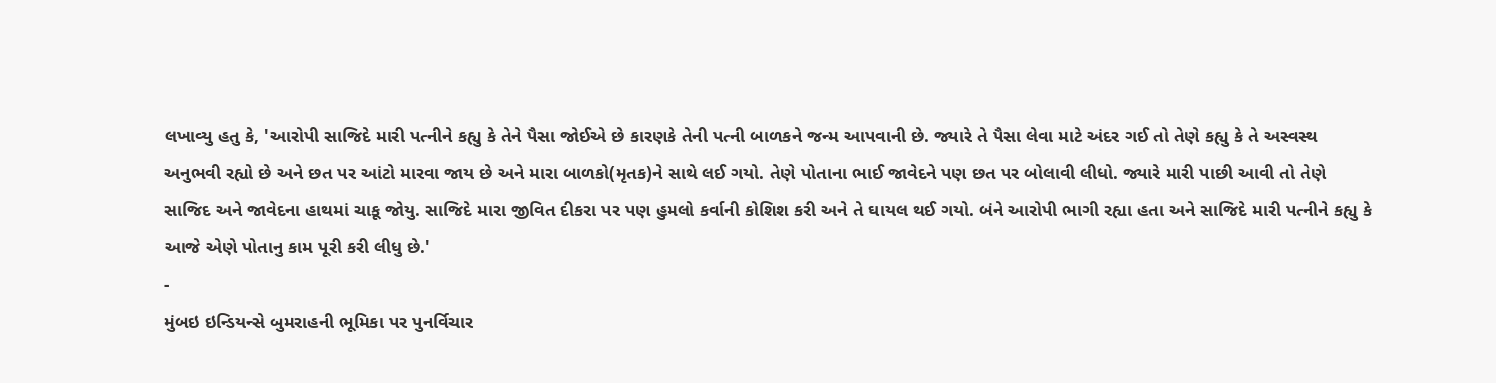લખાવ્યુ હતુ કે, 'આરોપી સાજિદે મારી પત્નીને કહ્યુ કે તેને પૈસા જોઈએ છે કારણકે તેની પત્ની બાળકને જન્મ આપવાની છે. જ્યારે તે પૈસા લેવા માટે અંદર ગઈ તો તેણે કહ્યુ કે તે અસ્વસ્થ અનુભવી રહ્યો છે અને છત પર આંટો મારવા જાય છે અને મારા બાળકો(મૃતક)ને સાથે લઈ ગયો. તેણે પોતાના ભાઈ જાવેદને પણ છત પર બોલાવી લીધો. જ્યારે મારી પાછી આવી તો તેણે સાજિદ અને જાવેદના હાથમાં ચાકૂ જોયુ. સાજિદે મારા જીવિત દીકરા પર પણ હુમલો કર્વાની કોશિશ કરી અને તે ઘાયલ થઈ ગયો. બંને આરોપી ભાગી રહ્યા હતા અને સાજિદે મારી પત્નીને કહ્યુ કે આજે એણે પોતાનુ કામ પૂરી કરી લીધુ છે.'
-
મુંબઇ ઇન્ડિયન્સે બુમરાહની ભૂમિકા પર પુનર્વિચાર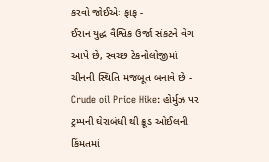કરવો જોઈએઃ ફાફ -
ઈરાન યુદ્ધ વૈશ્વિક ઉર્જા સંકટને વેગ આપે છે, સ્વચ્છ ટેકનોલોજીમાં ચીનની સ્થિતિ મજબૂત બનાવે છે -
Crude oil Price Hike: હોર્મુઝ પર ટ્રમ્પની ઘેરાબંધી થી ક્રૂડ ઓઈલની કિંમતમાં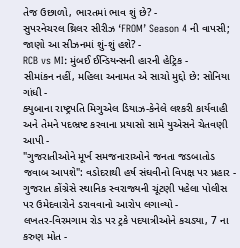તેજ ઉછાળો, ભારતમાં ભાવ શું છે? -
સુપરનેચરલ થ્રિલર સીરીઝ ‘FROM’ Season 4 ની વાપસી; જાણો આ સીઝનમાં શું-શું હશે? -
RCB vs MI: મુંબઈ ઈન્ડિયન્સની હારની હેટ્રિક -
સીમાંકન નહીં, મહિલા અનામત એ સાચો મુદ્દો છે: સોનિયા ગાંધી -
ક્યુબાના રાષ્ટ્રપતિ મિગુએલ ડિયાઝ-કેનેલે લશ્કરી કાર્યવાહી અને તેમને પદભ્રષ્ટ કરવાના પ્રયાસો સામે યુએસને ચેતવણી આપી -
"ગુજરાતીઓને મૂર્ખ સમજનારાઓને જનતા જડબાતોડ જવાબ આપશે": વડોદરાથી હર્ષ સંઘવીનો વિપક્ષ પર પ્રહાર -
ગુજરાત કોંગ્રેસે સ્થાનિક સ્વરાજ્યની ચૂંટણી પહેલા પોલીસ પર ઉમેદવારોને ડરાવવાનો આરોપ લગાવ્યો -
લખતર-વિરમગામ રોડ પર ટ્રકે પદયાત્રીઓને કચડ્યા, 7 ના કરુણ મોત -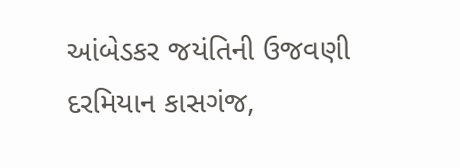આંબેડકર જયંતિની ઉજવણી દરમિયાન કાસગંજ,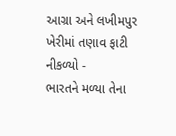આગ્રા અને લખીમપુર ખેરીમાં તણાવ ફાટી નીકળ્યો -
ભારતને મળ્યા તેના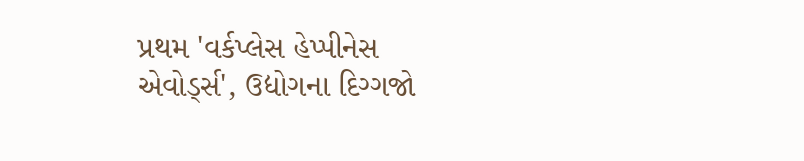પ્રથમ 'વર્કપ્લેસ હેપ્પીનેસ એવોર્ડ્સ', ઉદ્યોગના દિગ્ગજો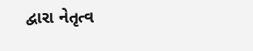દ્વારા નેતૃત્વ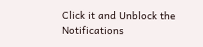Click it and Unblock the Notifications